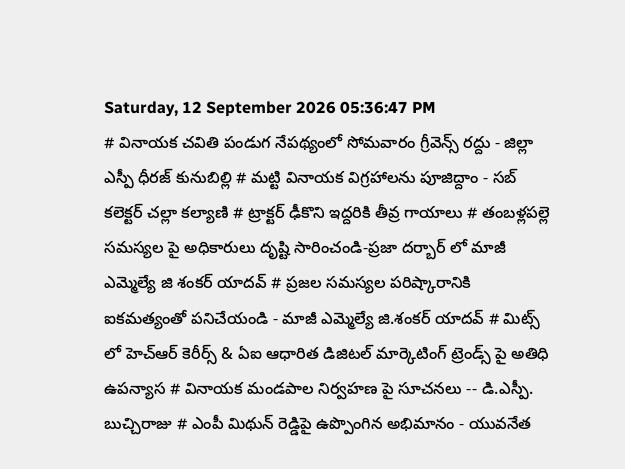Saturday, 12 September 2026 05:36:47 PM
# వినాయక చవితి పండుగ నేపథ్యంలో సోమవారం గ్రీవెన్స్ రద్దు - జిల్లా ఎస్పీ ధీరజ్ కునుబిల్లి # మట్టి వినాయక విగ్రహాలను పూజిద్దాం - సబ్ కలెక్టర్ చల్లా కల్యాణి # ట్రాక్టర్ ఢీకొని ఇద్దరికి తీవ్ర గాయాలు # తంబళ్లపల్లె సమస్యల పై అధికారులు దృష్టి సారించండి-ప్రజా దర్బార్ లో మాజీ ఎమ్మెల్యే జి శంకర్ యాదవ్ # ప్రజల సమస్యల పరిష్కారానికి ఐకమత్యంతో పనిచేయండి - మాజీ ఎమ్మెల్యే జి.శంకర్ యాదవ్ # మిట్స్ లో హెచ్‌ఆర్ కెరీర్స్ & ఏఐ ఆధారిత డిజిటల్ మార్కెటింగ్ ట్రెండ్స్ పై అతిధి ఉపన్యాస # వినాయక మండపాల నిర్వహణ పై సూచనలు -- డి.ఎస్పీ. బుచ్చిరాజు # ఎంపీ మిథున్ రెడ్డిపై ఉప్పొంగిన అభిమానం - యువనేత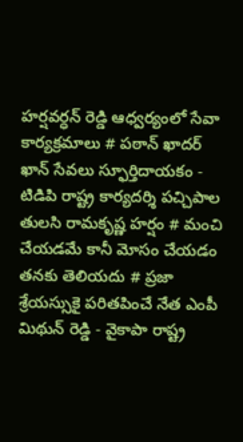హర్షవర్ధన్ రెడ్డి ఆధ్వర్యంలో సేవా కార్యక్రమాలు # పఠాన్ ఖాదర్ ఖాన్ సేవలు స్ఫూర్తిదాయకం - టిడిపి రాష్ట్ర కార్యదర్శి పచ్చిపాల తులసి రామకృష్ణ హర్షం # మంచి చేయడమే కానీ మోసం చేయడం తనకు తెలియదు # ప్రజా శ్రేయస్సుకై పరితపించే నేత ఎంపీ మిథున్ రెడ్డి - వైకాపా రాష్ట్ర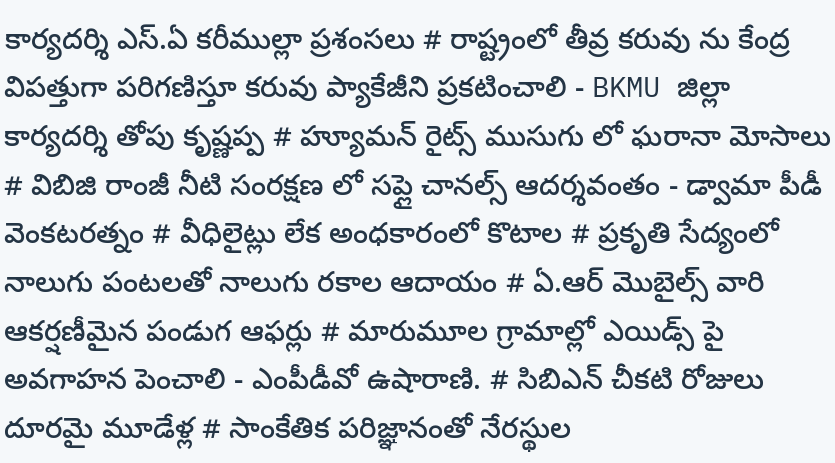కార్యదర్శి ఎస్.ఏ కరీముల్లా ప్రశంసలు # రాష్ట్రంలో తీవ్ర కరువు ను కేంద్ర విపత్తుగా పరిగణిస్తూ కరువు ప్యాకేజీని ప్రకటించాలి - BKMU జిల్లా కార్యదర్శి తోపు కృష్ణప్ప # హ్యూమన్ రైట్స్ ముసుగు లో ఘరానా మోసాలు # విబిజి రాంజీ నీటి సంరక్షణ లో సప్లై చానల్స్ ఆదర్శవంతం - డ్వామా పీడీ వెంకటరత్నం # వీధిలైట్లు లేక అంధకారంలో కొటాల # ప్రకృతి సేద్యంలో నాలుగు పంటలతో నాలుగు రకాల ఆదాయం # ఏ.ఆర్ మొబైల్స్ వారి ఆకర్షణీమైన పండుగ ఆఫర్లు # మారుమూల గ్రామాల్లో ఎయిడ్స్ పై అవగాహన పెంచాలి - ఎంపీడీవో ఉషారాణి. # సిబిఎన్ చీకటి రోజులు దూరమై మూడేళ్ల # సాంకేతిక పరిజ్ఞానంతో నేరస్థుల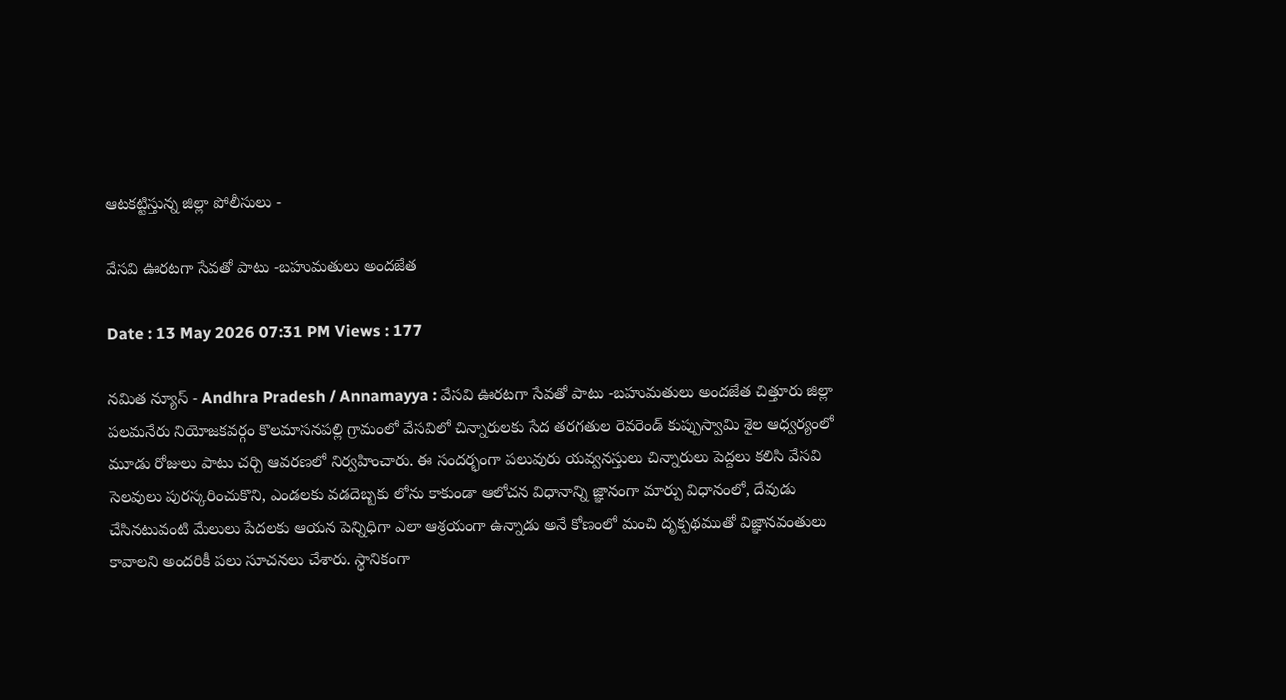ఆటకట్టిస్తున్న జిల్లా పోలీసులు -

వేసవి ఊరటగా సేవతో పాటు -బహుమతులు అందజేత

Date : 13 May 2026 07:31 PM Views : 177

నమిత న్యూస్ - Andhra Pradesh / Annamayya : వేసవి ఊరటగా సేవతో పాటు -బహుమతులు అందజేత చిత్తూరు జిల్లా పలమనేరు నియోజకవర్గం కొలమాసనపల్లి గ్రామంలో వేసవిలో చిన్నారులకు సేద తరగతుల రెవరెండ్ కుప్పుస్వామి శైల ఆధ్వర్యంలో మూడు రోజులు పాటు చర్చి ఆవరణలో నిర్వహించారు. ఈ సందర్భంగా పలువురు యవ్వనస్తులు చిన్నారులు పెద్దలు కలిసి వేసవి సెలవులు పురస్కరించుకొని, ఎండలకు వడదెబ్బకు లోను కాకుండా ఆలోచన విధానాన్ని జ్ఞానంగా మార్పు విధానంలో, దేవుడు చేసినటువంటి మేలులు పేదలకు ఆయన పెన్నిధిగా ఎలా ఆశ్రయంగా ఉన్నాడు అనే కోణంలో మంచి దృక్పథముతో విజ్ఞానవంతులు కావాలని అందరికీ పలు సూచనలు చేశారు. స్థానికంగా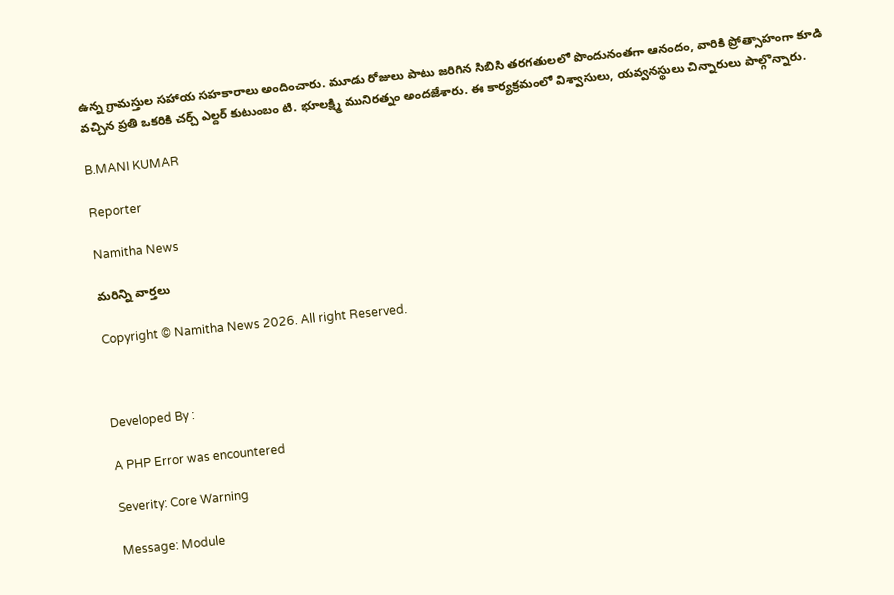ఉన్న గ్రామస్తుల సహాయ సహకారాలు అందించారు. మూడు రోజులు పాటు జరిగిన సిబిసి తరగతులలో పొందునంతగా ఆనందం, వారికి ప్రోత్సాహంగా కూడి వచ్చిన ప్రతి ఒకరికి చర్చ్ ఎల్దర్ కుటుంబం టి. భూలక్ష్మి మునిరత్నం అందజేశారు. ఈ కార్యక్రమంలో విశ్వాసులు, యవ్వనస్థులు చిన్నారులు పాల్గొన్నారు.

B.MANI KUMAR

Reporter

Namitha News

మరిన్ని వార్తలు

Copyright © Namitha News 2026. All right Reserved.



Developed By :

A PHP Error was encountered

Severity: Core Warning

Message: Module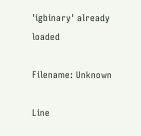'igbinary' already loaded

Filename: Unknown

Line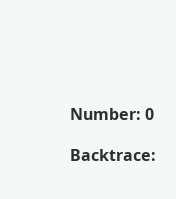Number: 0

Backtrace: